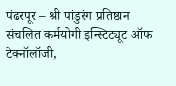पंढरपूर – श्री पांडुरंग प्रतिष्ठान संचलित कर्मयोगी इन्स्टिट्यूट ऑफ टेक्नॉलॉजी,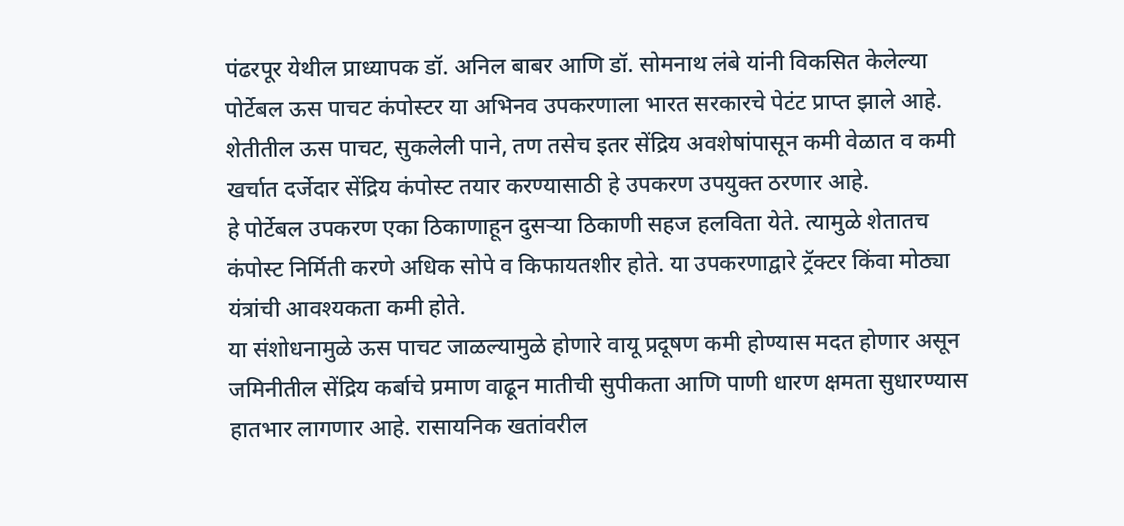पंढरपूर येथील प्राध्यापक डॉ. अनिल बाबर आणि डॉ. सोमनाथ लंबे यांनी विकसित केलेल्या पोर्टेबल ऊस पाचट कंपोस्टर या अभिनव उपकरणाला भारत सरकारचे पेटंट प्राप्त झाले आहे. शेतीतील ऊस पाचट, सुकलेली पाने, तण तसेच इतर सेंद्रिय अवशेषांपासून कमी वेळात व कमी खर्चात दर्जेदार सेंद्रिय कंपोस्ट तयार करण्यासाठी हे उपकरण उपयुक्त ठरणार आहे.
हे पोर्टेबल उपकरण एका ठिकाणाहून दुसऱ्या ठिकाणी सहज हलविता येते. त्यामुळे शेतातच कंपोस्ट निर्मिती करणे अधिक सोपे व किफायतशीर होते. या उपकरणाद्वारे ट्रॅक्टर किंवा मोठ्या यंत्रांची आवश्यकता कमी होते.
या संशोधनामुळे ऊस पाचट जाळल्यामुळे होणारे वायू प्रदूषण कमी होण्यास मदत होणार असून जमिनीतील सेंद्रिय कर्बाचे प्रमाण वाढून मातीची सुपीकता आणि पाणी धारण क्षमता सुधारण्यास हातभार लागणार आहे. रासायनिक खतांवरील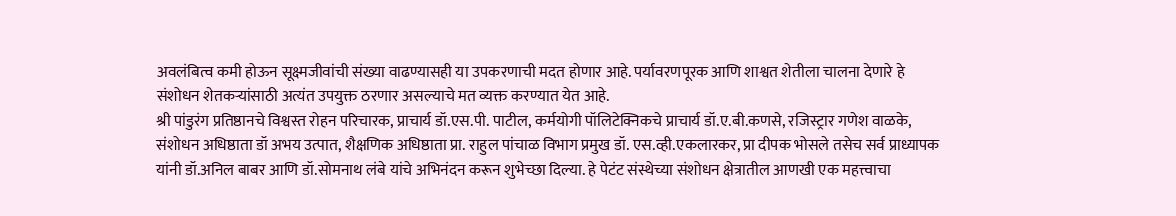अवलंबित्व कमी होऊन सूक्ष्मजीवांची संख्या वाढण्यासही या उपकरणाची मदत होणार आहे. पर्यावरणपूरक आणि शाश्वत शेतीला चालना देणारे हे संशोधन शेतकऱ्यांसाठी अत्यंत उपयुक्त ठरणार असल्याचे मत व्यक्त करण्यात येत आहे.
श्री पांडुरंग प्रतिष्ठानचे विश्वस्त रोहन परिचारक, प्राचार्य डॉ.एस.पी. पाटील, कर्मयोगी पॉलिटेक्निकचे प्राचार्य डॉ.ए.बी.कणसे, रजिस्ट्रार गणेश वाळके, संशोधन अधिष्ठाता डॉ अभय उत्पात, शैक्षणिक अधिष्ठाता प्रा. राहुल पांचाळ विभाग प्रमुख डॉ. एस.व्ही.एकलारकर, प्रा दीपक भोसले तसेच सर्व प्राध्यापक यांनी डॉ.अनिल बाबर आणि डॉ.सोमनाथ लंबे यांचे अभिनंदन करून शुभेच्छा दिल्या. हे पेटंट संस्थेच्या संशोधन क्षेत्रातील आणखी एक महत्त्वाचा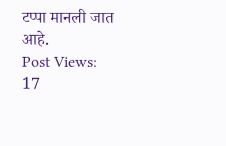टप्पा मानली जात आहे.
Post Views: 17